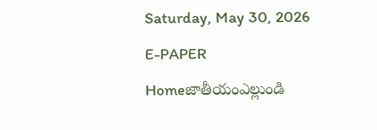Saturday, May 30, 2026
E-PAPER
Homeజాతీయంఎల్లుండి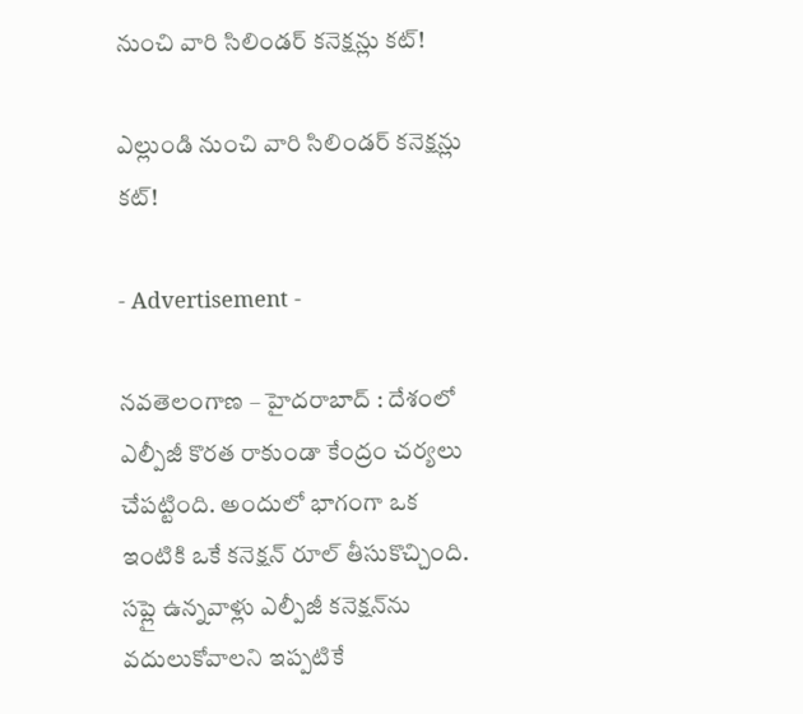నుంచి వారి సిలిండర్ కనెక్షన్లు కట్!

ఎల్లుండి నుంచి వారి సిలిండర్ కనెక్షన్లు కట్!

- Advertisement -

నవతెలంగాణ – హైదరాబాద్ : దేశంలో ఎల్పీజీ కొరత రాకుండా కేంద్రం చర్యలు చేపట్టింది. అందులో భాగంగా ఒక ఇంటికి ఒకే కనెక్షన్ రూల్‌ తీసుకొచ్చింది. సప్లై ఉన్నవాళ్లు ఎల్పీజీ కనెక్షన్‌ను వదులుకోవాలని ఇప్పటికే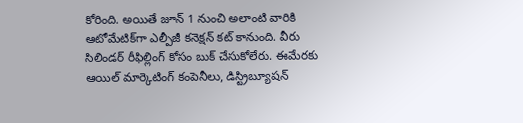కోరింది. అయితే జూన్ 1 నుంచి అలాంటి వారికి ఆటోమేటిక్‌గా ఎల్పీజీ కనెక్షన్ కట్ కానుంది. వీరు సిలిండర్ రీఫిల్లింగ్ కోసం బుక్ చేసుకోలేరు. ఈమేరకు ఆయిల్ మార్కెటింగ్ కంపెనీలు, డిస్ట్రిబ్యూషన్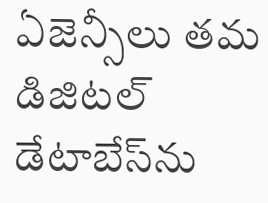ఏజెన్సీలు తమ డిజిటల్ డేటాబేస్‌ను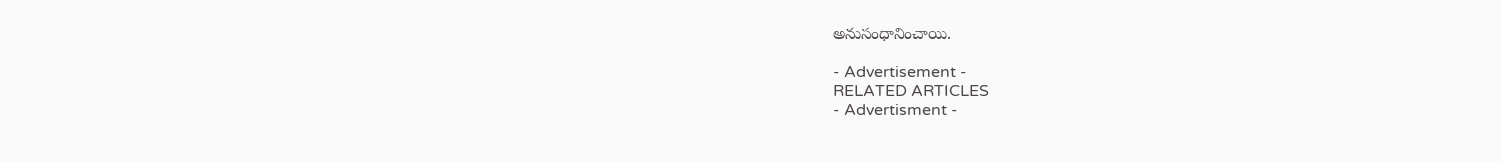అనుసంధానించాయి.

- Advertisement -
RELATED ARTICLES
- Advertisment -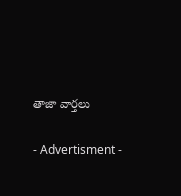తాజా వార్తలు

- Advertisment -